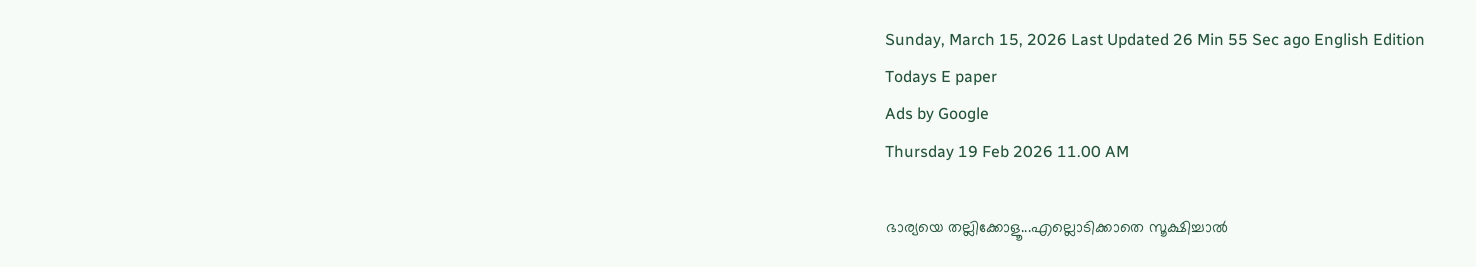Sunday, March 15, 2026 Last Updated 26 Min 55 Sec ago English Edition
Todays E paper
Ads by Google
Thursday 19 Feb 2026 11.00 AM

ഭാര്യയെ തല്ലിക്കോളൂ...എല്ലൊടിക്കാതെ സൂക്ഷിച്ചാല്‍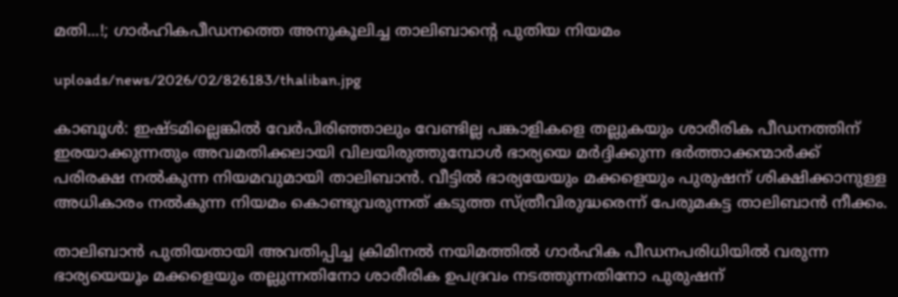മതി...!; ഗാര്‍ഹികപീഡനത്തെ അനുകൂലിച്ച താലിബാന്റെ പുതിയ നിയമം

uploads/news/2026/02/826183/thaliban.jpg

കാബൂള്‍: ഇഷ്ടമില്ലെങ്കില്‍ വേര്‍പിരിഞ്ഞാലും വേണ്ടില്ല പങ്കാളികളെ തല്ലുകയും ശാരീരിക പീഡനത്തിന് ഇരയാക്കുന്നതും അവമതിക്കലായി വിലയിരുത്തുമ്പോള്‍ ഭാര്യയെ മര്‍ദ്ദിക്കുന്ന ഭര്‍ത്താക്കന്മാര്‍ക്ക് പരിരക്ഷ നല്‍കുന്ന നിയമവുമായി താലിബാന്‍. വീട്ടില്‍ ഭാര്യയേയും മക്കളെയും പുരുഷന് ശിക്ഷിക്കാനുള്ള അധികാരം നല്‍കുന്ന നിയമം കൊണ്ടുവരുന്നത് കടുത്ത സ്ത്രീവിരുദ്ധരെന്ന് പേരുമകട്ട താലിബാന്‍ നീക്കം.

താലിബാന്‍ പുതിയതായി അവതിപ്പിച്ച ക്രിമിനല്‍ നയിമത്തില്‍ ഗാര്‍ഹിക പീഡനപരിധിയില്‍ വരുന്ന ഭാര്യയെയൂം മക്കളെയും തല്ലുന്നതിനോ ശാരീരിക ഉപദ്രവം നടത്തുന്നതിനോ പുരുഷന്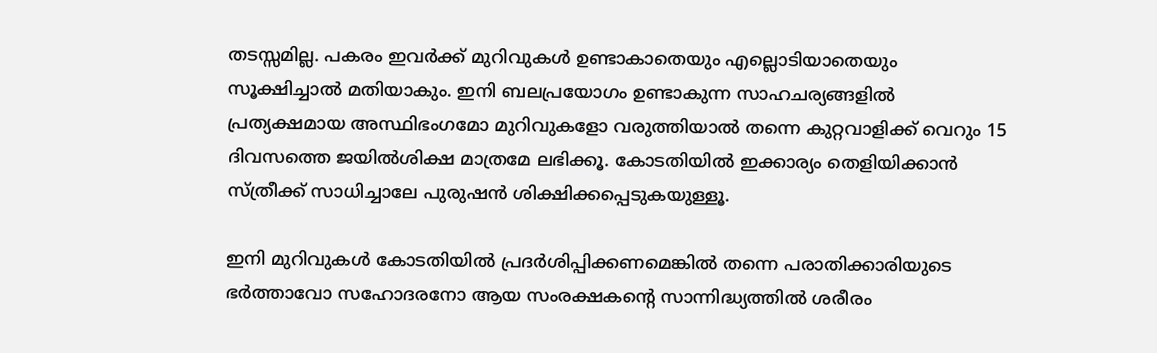തടസ്സമില്ല. പകരം ഇവര്‍ക്ക് മുറിവുകള്‍ ഉണ്ടാകാതെയും എല്ലൊടിയാതെയും സൂക്ഷിച്ചാല്‍ മതിയാകും. ഇനി ബലപ്രയോഗം ഉണ്ടാകുന്ന സാഹചര്യങ്ങളില്‍ പ്രത്യക്ഷമായ അസ്ഥിഭംഗമോ മുറിവുകളോ വരുത്തിയാല്‍ തന്നെ കുറ്റവാളിക്ക് വെറും 15 ദിവസത്തെ ജയില്‍ശിക്ഷ മാത്രമേ ലഭിക്കൂ. കോടതിയില്‍ ഇക്കാര്യം തെളിയിക്കാന്‍ സ്ത്രീക്ക് സാധിച്ചാലേ പുരുഷന്‍ ശിക്ഷിക്കപ്പെടുകയുള്ളൂ.

ഇനി മുറിവുകള്‍ കോടതിയില്‍ പ്രദര്‍ശിപ്പിക്കണമെങ്കില്‍ തന്നെ പരാതിക്കാരിയുടെ ഭര്‍ത്താവോ സഹോദരനോ ആയ സംരക്ഷകന്റെ സാന്നിദ്ധ്യത്തില്‍ ശരീരം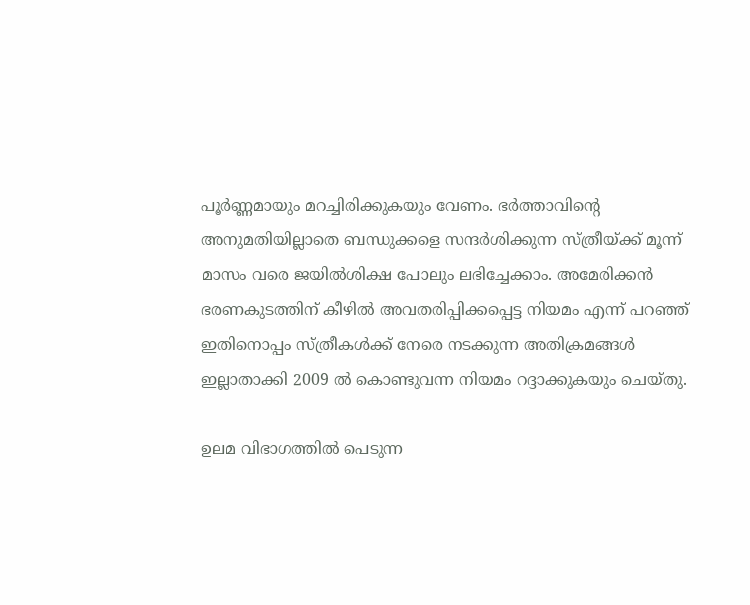പൂര്‍ണ്ണമായും മറച്ചിരിക്കുകയും വേണം. ഭര്‍ത്താവിന്റെ അനുമതിയില്ലാതെ ബന്ധുക്കളെ സന്ദര്‍ശിക്കുന്ന സ്ത്രീയ്ക്ക് മൂന്ന് മാസം വരെ ജയില്‍ശിക്ഷ പോലും ലഭിച്ചേക്കാം. അമേരിക്കന്‍ ഭരണകുടത്തിന് കീഴില്‍ അവതരിപ്പിക്കപ്പെട്ട നിയമം എന്ന് പറഞ്ഞ് ഇതിനൊപ്പം സ്ത്രീകള്‍ക്ക് നേരെ നടക്കുന്ന അതിക്രമങ്ങള്‍ ഇല്ലാതാക്കി 2009 ല്‍ കൊണ്ടുവന്ന നിയമം റദ്ദാക്കുകയും ചെയ്തു.

ഉലമ വിഭാഗത്തില്‍ പെടുന്ന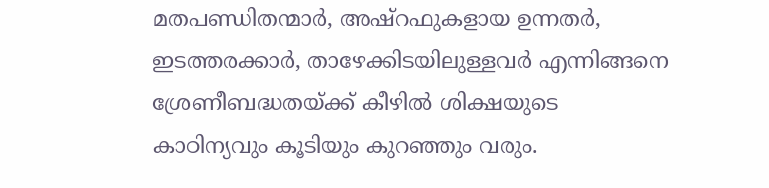മതപണ്ഡിതന്മാര്‍, അഷ്‌റഫുകളായ ഉന്നതര്‍, ഇടത്തരക്കാര്‍, താഴേക്കിടയിലുള്ളവര്‍ എന്നിങ്ങനെ ശ്രേണീബദ്ധതയ്ക്ക് കീഴില്‍ ശിക്ഷയുടെ കാഠിന്യവും കൂടിയും കുറഞ്ഞും വരും.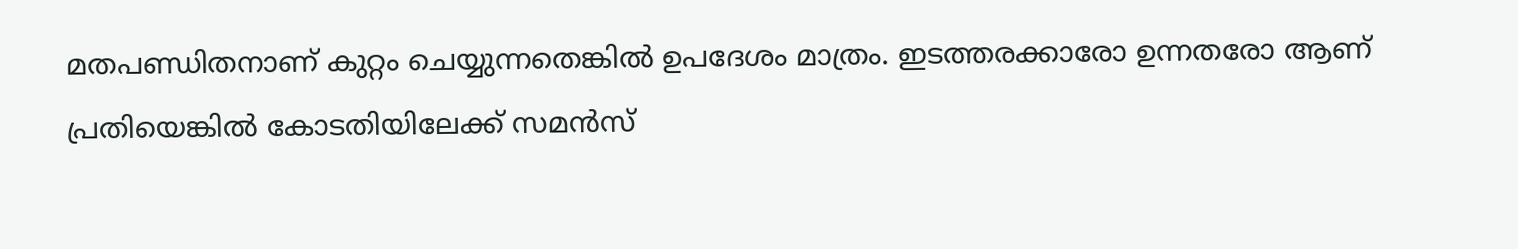മതപണ്ഡിതനാണ് കുറ്റം ചെയ്യുന്നതെങ്കില്‍ ഉപദേശം മാത്രം. ഇടത്തരക്കാരോ ഉന്നതരോ ആണ് പ്രതിയെങ്കില്‍ കോടതിയിലേക്ക് സമന്‍സ്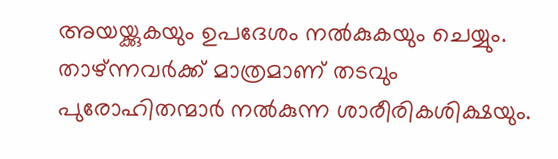അയയ്ക്കുകയും ഉപദേശം നല്‍കുകയും ചെയ്യും. താഴ്ന്നവര്‍ക്ക് മാത്രമാണ് തടവും പുരോഹിതന്മാര്‍ നല്‍കുന്ന ശാരീരികശിക്ഷയും.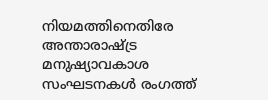നിയമത്തിനെതിരേ അന്താരാഷ്ട്ര മനുഷ്യാവകാശ സംഘടനകള്‍ രംഗത്ത്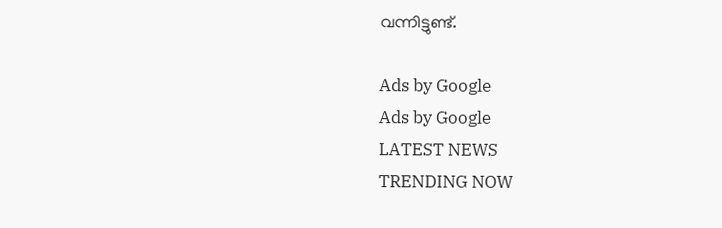വന്നിട്ടുണ്ട്.

Ads by Google
Ads by Google
LATEST NEWS
TRENDING NOW